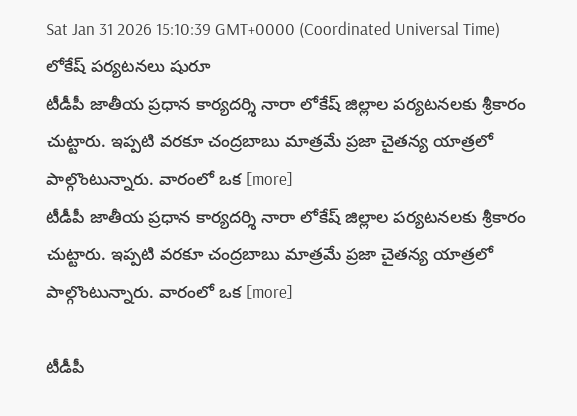Sat Jan 31 2026 15:10:39 GMT+0000 (Coordinated Universal Time)
లోకేష్ పర్యటనలు షురూ
టీడీపీ జాతీయ ప్రధాన కార్యదర్శి నారా లోకేష్ జిల్లాల పర్యటనలకు శ్రీకారం చుట్టారు. ఇప్పటి వరకూ చంద్రబాబు మాత్రమే ప్రజా చైతన్య యాత్రలో పాల్గొంటున్నారు. వారంలో ఒక [more]
టీడీపీ జాతీయ ప్రధాన కార్యదర్శి నారా లోకేష్ జిల్లాల పర్యటనలకు శ్రీకారం చుట్టారు. ఇప్పటి వరకూ చంద్రబాబు మాత్రమే ప్రజా చైతన్య యాత్రలో పాల్గొంటున్నారు. వారంలో ఒక [more]

టీడీపీ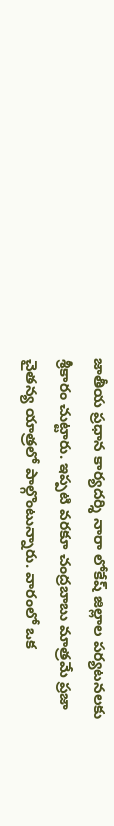జాతీయ ప్రధాన కార్యదర్శి నారా లోకేష్ జిల్లాల పర్యటనలకు శ్రీకారం చుట్టారు. ఇప్పటి వరకూ చంద్రబాబు మాత్రమే ప్రజా చైతన్య యాత్రలో పాల్గొంటున్నారు. వారంలో ఒక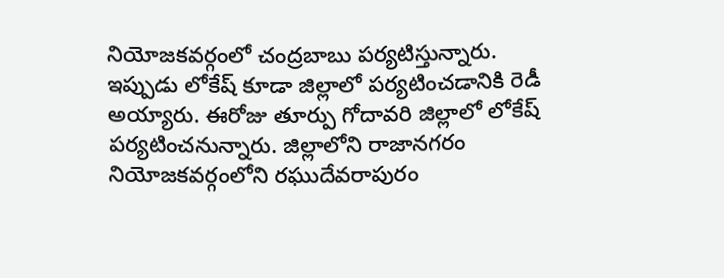నియోజకవర్గంలో చంద్రబాబు పర్యటిస్తున్నారు. ఇప్పుడు లోకేష్ కూడా జిల్లాలో పర్యటించడానికి రెడీ అయ్యారు. ఈరోజు తూర్పు గోదావరి జిల్లాలో లోకేష్ పర్యటించనున్నారు. జిల్లాలోని రాజానగరం నియోజకవర్గంలోని రఘుదేవరాపురం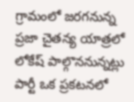గ్రామంలో జరగనున్న ప్రజా చైతన్య యాత్రలో లోకేష్ పాల్గొననున్నట్లు పార్టీ ఒక ప్రకటనలో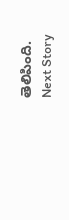తెలిపింది.
Next Story